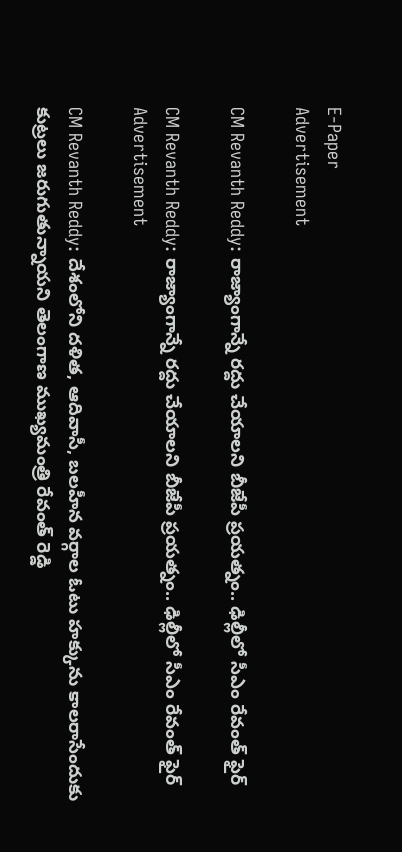E-Paper
Advertisement

CM Revanth Reddy: రాజ్యాంగాన్నే రద్దు చేయాలని బీజేపీ ప్రయత్నం.. ఢిల్లీలో సీఎం రేవంత్ ఫైర్

CM Revanth Reddy: రాజ్యాంగాన్నే రద్దు చేయాలని బీజేపీ ప్రయత్నం.. ఢిల్లీలో సీఎం రేవంత్ ఫైర్
Advertisement

CM Revanth Reddy: దేశంలోని దళిత, ఆదివాసీ, బలహీన వర్గాల ఓటు హక్కును కాలరాసేందుకు కుట్రలు జరుగుతున్నాయని తెలంగాణ ముఖ్యమంత్రి రేవంత్ రెడ్డి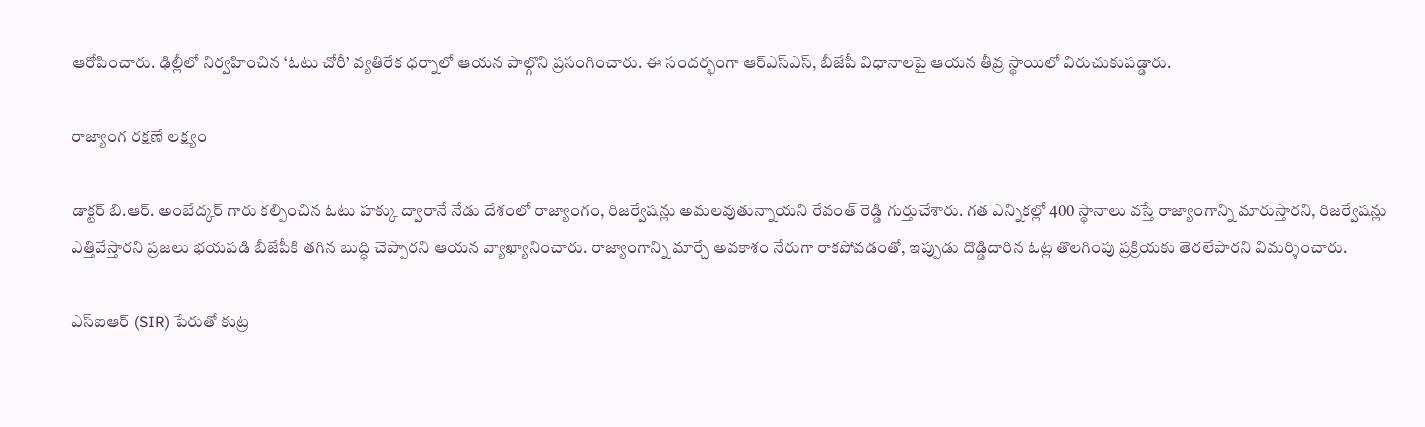ఆరోపించారు. ఢిల్లీలో నిర్వహించిన ‘ఓటు చోరీ’ వ్యతిరేక ధర్నాలో ఆయన పాల్గొని ప్రసంగించారు. ఈ సందర్భంగా ఆర్ఎస్ఎస్, బీజేపీ విధానాలపై ఆయన తీవ్ర స్థాయిలో విరుచుకుపడ్డారు.

రాజ్యాంగ రక్షణే లక్ష్యం

డాక్టర్ బి.ఆర్. అంబేద్కర్ గారు కల్పించిన ఓటు హక్కు ద్వారానే నేడు దేశంలో రాజ్యాంగం, రిజర్వేషన్లు అమలవుతున్నాయని రేవంత్ రెడ్డి గుర్తుచేశారు. గత ఎన్నికల్లో 400 స్థానాలు వస్తే రాజ్యాంగాన్ని మారుస్తారని, రిజర్వేషన్లు ఎత్తివేస్తారని ప్రజలు భయపడి బీజేపీకి తగిన బుద్ధి చెప్పారని ఆయన వ్యాఖ్యానించారు. రాజ్యాంగాన్ని మార్చే అవకాశం నేరుగా రాకపోవడంతో, ఇప్పుడు దొడ్డిదారిన ఓట్ల తొలగింపు ప్రక్రియకు తెరలేపారని విమర్శించారు.

ఎస్‌ఐఆర్ (SIR) పేరుతో కుట్ర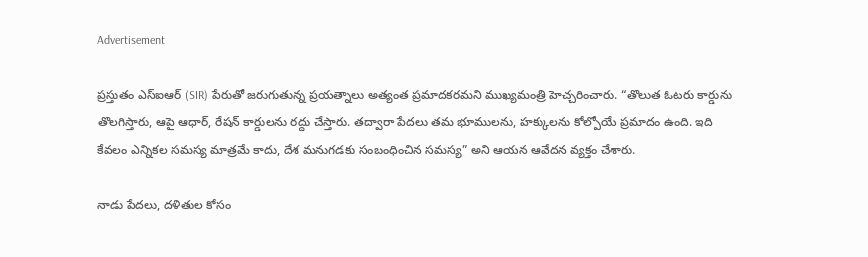Advertisement

ప్రస్తుతం ఎస్‌ఐఆర్‌ (SIR) పేరుతో జరుగుతున్న ప్రయత్నాలు అత్యంత ప్రమాదకరమని ముఖ్యమంత్రి హెచ్చరించారు. “తొలుత ఓటరు కార్డును తొలగిస్తారు, ఆపై ఆధార్, రేషన్ కార్డులను రద్దు చేస్తారు. తద్వారా పేదలు తమ భూములను, హక్కులను కోల్పోయే ప్రమాదం ఉంది. ఇది కేవలం ఎన్నికల సమస్య మాత్రమే కాదు, దేశ మనుగడకు సంబంధించిన సమస్య” అని ఆయన ఆవేదన వ్యక్తం చేశారు.

నాడు పేదలు, దళితుల కోసం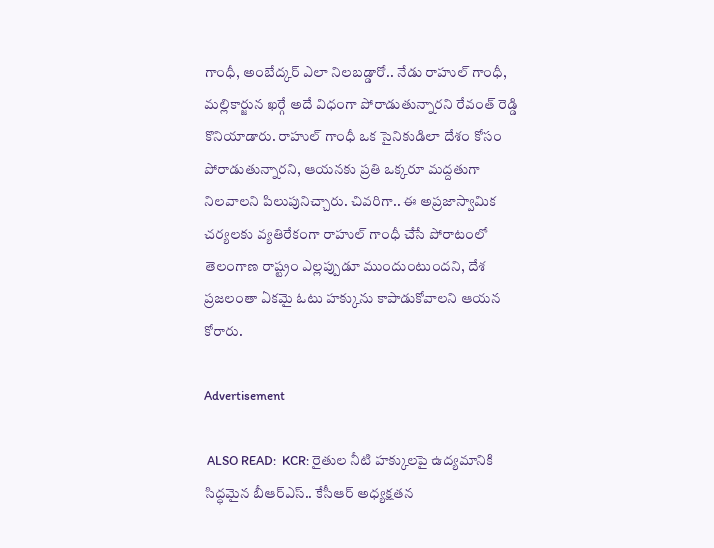గాంధీ, అంబేద్కర్ ఎలా నిలబడ్డారో.. నేడు రాహుల్ గాంధీ, మల్లికార్జున ఖర్గే అదే విధంగా పోరాడుతున్నారని రేవంత్ రెడ్డి కొనియాడారు. రాహుల్ గాంధీ ఒక సైనికుడిలా దేశం కోసం పోరాడుతున్నారని, ఆయనకు ప్రతి ఒక్కరూ మద్దతుగా నిలవాలని పిలుపునిచ్చారు. చివరిగా.. ఈ అప్రజాస్వామిక చర్యలకు వ్యతిరేకంగా రాహుల్ గాంధీ చేసే పోరాటంలో తెలంగాణ రాష్ట్రం ఎల్లప్పుడూ ముందుంటుందని, దేశ ప్రజలంతా ఏకమై ఓటు హక్కును కాపాడుకోవాలని ఆయన కోరారు.

Advertisement

 ALSO READ:  KCR: రైతుల నీటి హక్కులపై ఉద్యమానికి సిద్ధమైన బీఆర్ఎస్.. కేసీఆర్ అధ్యక్షతన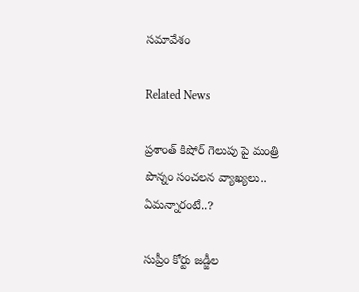సమావేశం

Related News

ప్రశాంత్ కిషోర్ గెలుపు పై మంత్రి పొన్నం సంచలన వ్యాఖ్యలు.. ఏమన్నారంటే..?

సుప్రీం కోర్టు జడ్జీల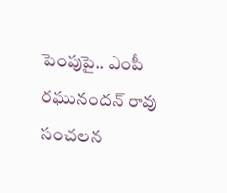పెంపుపై.. ఎంపీ రఘునందన్ రావు సంచలన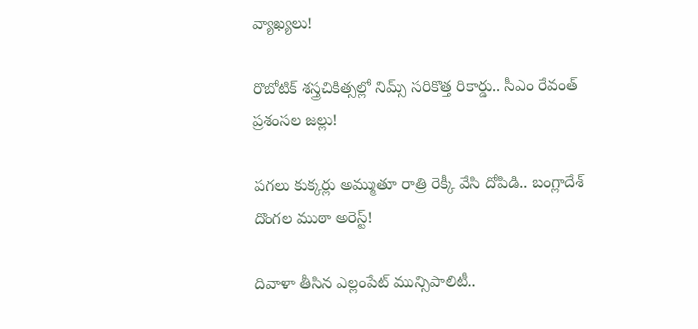వ్యాఖ్యలు!

రొబోటిక్ శస్త్రచికిత్సల్లో నిమ్స్ సరికొత్త రికార్డు.. సీఎం రేవంత్ ప్రశంసల జల్లు!

పగలు కుక్కర్లు అమ్ముతూ రాత్రి రెక్కీ వేసి దోపిడి.. బంగ్లాదేశ్ దొంగల ముఠా అరెస్ట్!

దివాళా తీసిన ఎల్లంపేట్ మున్సిపాలిటీ..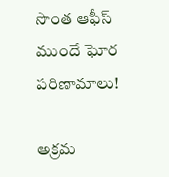సొంత ఆఫీస్ ముందే ఘోర పరిణామాలు!

అక్రమ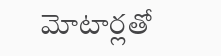మోటార్లతో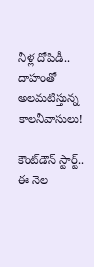నీళ్ల దోపిడీ.. దాహంతో అలమటిస్తున్న కాలనీవాసులు!

కౌంట్‌డౌన్ స్టార్ట్.. ఈ నెల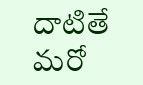దాటితే మరో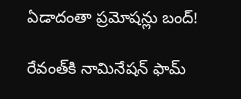ఏడాదంతా ప్రమోషన్లు బంద్!

రేవంత్‌కి నామినేషన్ ఫామ్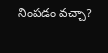నింపడం వచ్చా?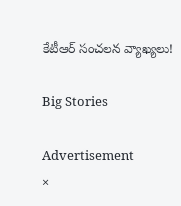కేటీఆర్ సంచలన వ్యాఖ్యలు!

Big Stories

Advertisement
×